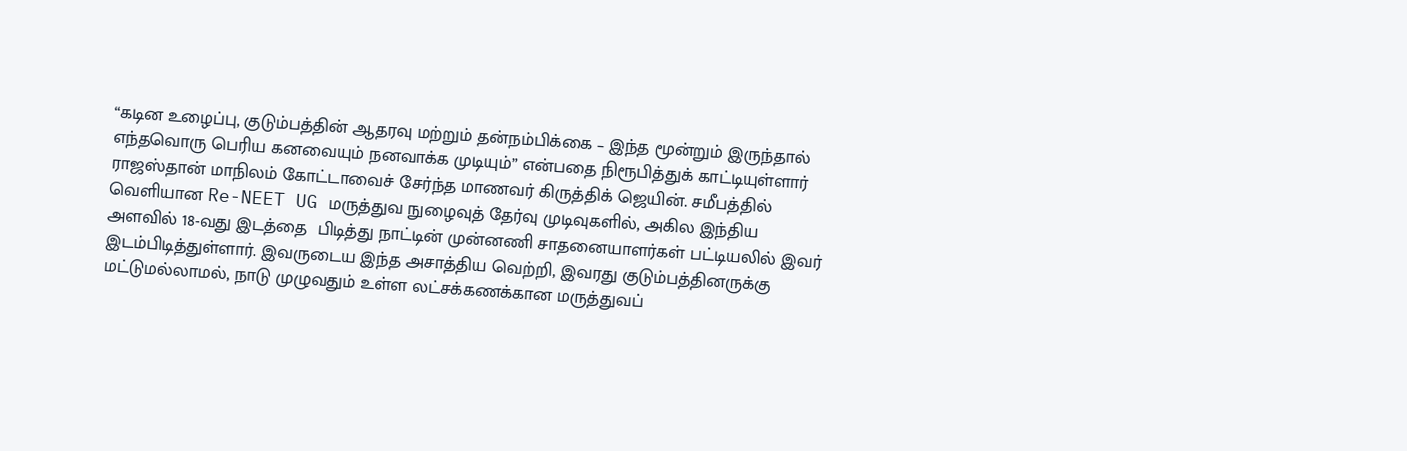“கடின உழைப்பு, குடும்பத்தின் ஆதரவு மற்றும் தன்நம்பிக்கை – இந்த மூன்றும் இருந்தால் எந்தவொரு பெரிய கனவையும் நனவாக்க முடியும்” என்பதை நிரூபித்துக் காட்டியுள்ளார் ராஜஸ்தான் மாநிலம் கோட்டாவைச் சேர்ந்த மாணவர் கிருத்திக் ஜெயின். சமீபத்தில் வெளியான Re-NEET UG மருத்துவ நுழைவுத் தேர்வு முடிவுகளில், அகில இந்திய அளவில் 18-வது இடத்தை  பிடித்து நாட்டின் முன்னணி சாதனையாளர்கள் பட்டியலில் இவர் இடம்பிடித்துள்ளார். இவருடைய இந்த அசாத்திய வெற்றி, இவரது குடும்பத்தினருக்கு மட்டுமல்லாமல், நாடு முழுவதும் உள்ள லட்சக்கணக்கான மருத்துவப்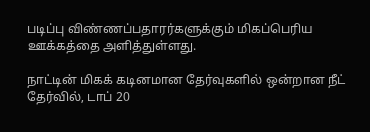படிப்பு விண்ணப்பதாரர்களுக்கும் மிகப்பெரிய ஊக்கத்தை அளித்துள்ளது.

நாட்டின் மிகக் கடினமான தேர்வுகளில் ஒன்றான நீட் தேர்வில், டாப் 20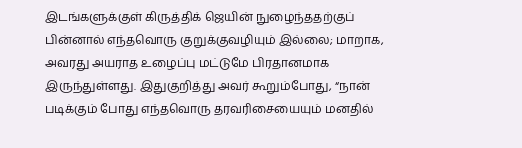இடங்களுக்குள் கிருத்திக் ஜெயின் நுழைந்ததற்குப் பின்னால் எந்தவொரு குறுக்குவழியும் இல்லை; மாறாக, அவரது அயராத உழைப்பு மட்டுமே பிரதானமாக இருந்துள்ளது. இதுகுறித்து அவர் கூறும்போது, “நான் படிக்கும் போது எந்தவொரு தரவரிசையையும் மனதில்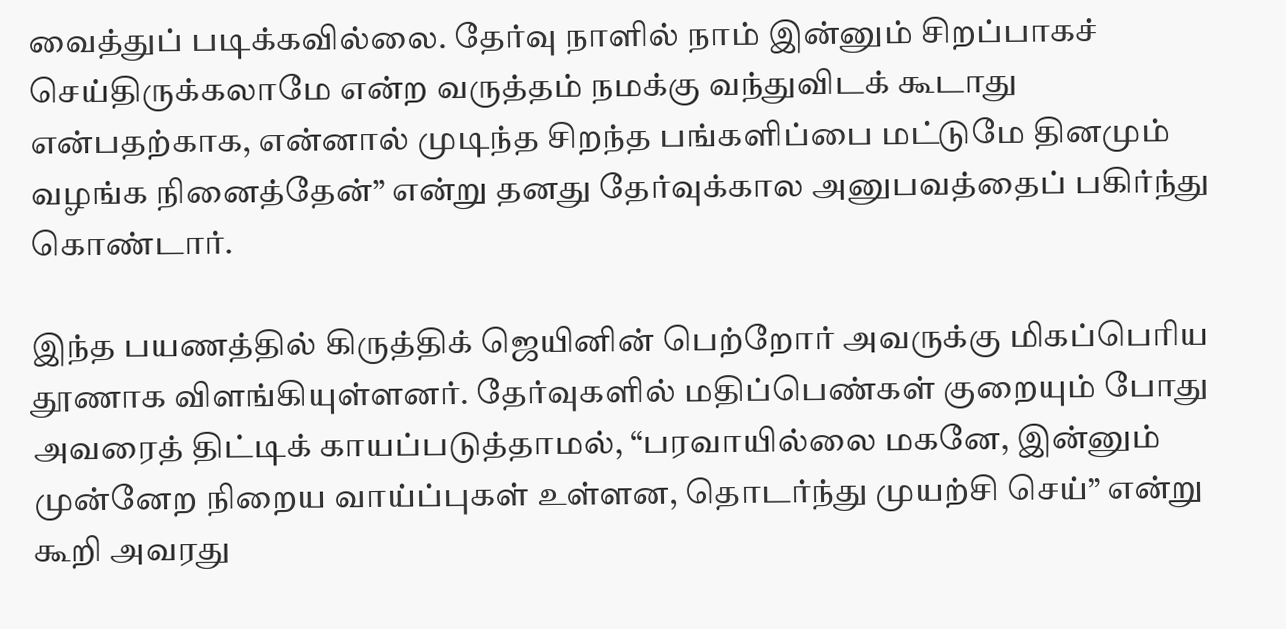வைத்துப் படிக்கவில்லை. தேர்வு நாளில் நாம் இன்னும் சிறப்பாகச் செய்திருக்கலாமே என்ற வருத்தம் நமக்கு வந்துவிடக் கூடாது என்பதற்காக, என்னால் முடிந்த சிறந்த பங்களிப்பை மட்டுமே தினமும் வழங்க நினைத்தேன்” என்று தனது தேர்வுக்கால அனுபவத்தைப் பகிர்ந்து கொண்டார்.

இந்த பயணத்தில் கிருத்திக் ஜெயினின் பெற்றோர் அவருக்கு மிகப்பெரிய தூணாக விளங்கியுள்ளனர். தேர்வுகளில் மதிப்பெண்கள் குறையும் போது அவரைத் திட்டிக் காயப்படுத்தாமல், “பரவாயில்லை மகனே, இன்னும் முன்னேற நிறைய வாய்ப்புகள் உள்ளன, தொடர்ந்து முயற்சி செய்” என்று கூறி அவரது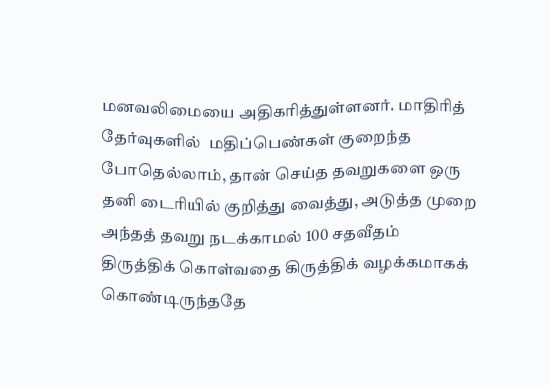மனவலிமையை அதிகரித்துள்ளனர். மாதிரித் தேர்வுகளில்  மதிப்பெண்கள் குறைந்த போதெல்லாம், தான் செய்த தவறுகளை ஒரு தனி டைரியில் குறித்து வைத்து, அடுத்த முறை அந்தத் தவறு நடக்காமல் 100 சதவீதம் திருத்திக் கொள்வதை கிருத்திக் வழக்கமாகக் கொண்டிருந்ததே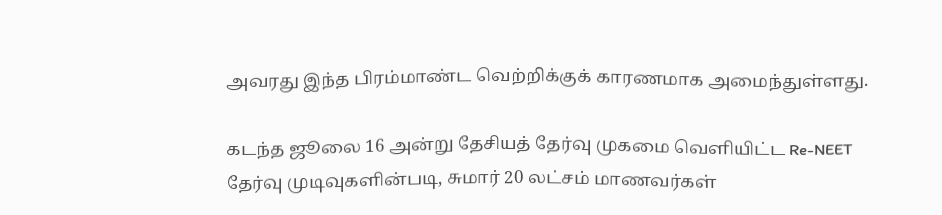அவரது இந்த பிரம்மாண்ட வெற்றிக்குக் காரணமாக அமைந்துள்ளது.

கடந்த ஜூலை 16 அன்று தேசியத் தேர்வு முகமை வெளியிட்ட Re-NEET தேர்வு முடிவுகளின்படி, சுமார் 20 லட்சம் மாணவர்கள்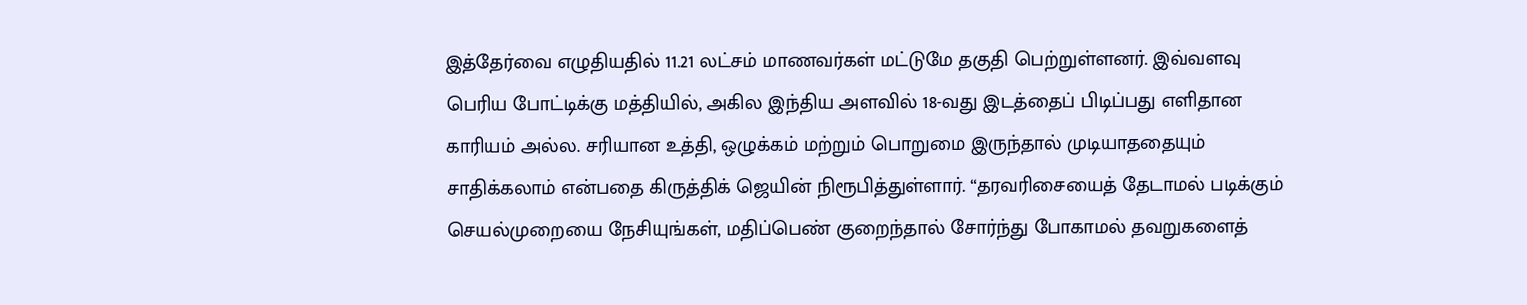இத்தேர்வை எழுதியதில் 11.21 லட்சம் மாணவர்கள் மட்டுமே தகுதி பெற்றுள்ளனர். இவ்வளவு பெரிய போட்டிக்கு மத்தியில், அகில இந்திய அளவில் 18-வது இடத்தைப் பிடிப்பது எளிதான காரியம் அல்ல. சரியான உத்தி, ஒழுக்கம் மற்றும் பொறுமை இருந்தால் முடியாததையும் சாதிக்கலாம் என்பதை கிருத்திக் ஜெயின் நிரூபித்துள்ளார். “தரவரிசையைத் தேடாமல் படிக்கும் செயல்முறையை நேசியுங்கள், மதிப்பெண் குறைந்தால் சோர்ந்து போகாமல் தவறுகளைத்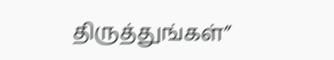திருத்துங்கள்”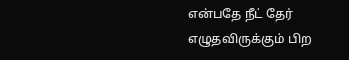என்பதே நீட் தேர் எழுதவிருக்கும் பிற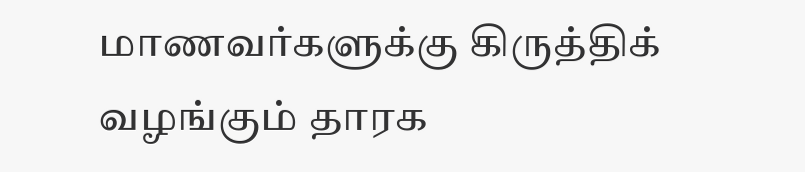மாணவர்களுக்கு கிருத்திக் வழங்கும் தாரக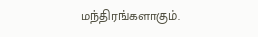மந்திரங்களாகும்.